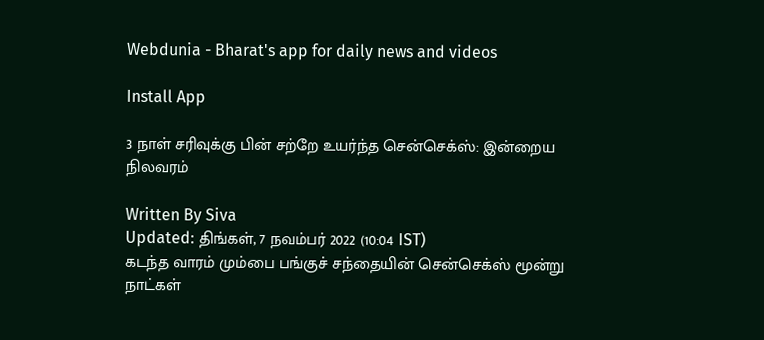Webdunia - Bharat's app for daily news and videos

Install App

3 நாள் சரிவுக்கு பின் சற்றே உயர்ந்த சென்செக்ஸ்: இன்றைய நிலவரம்

Written By Siva
Updated: திங்கள், 7 நவம்பர் 2022 (10:04 IST)
கடந்த வாரம் மும்பை பங்குச் சந்தையின் சென்செக்ஸ் மூன்று நாட்கள்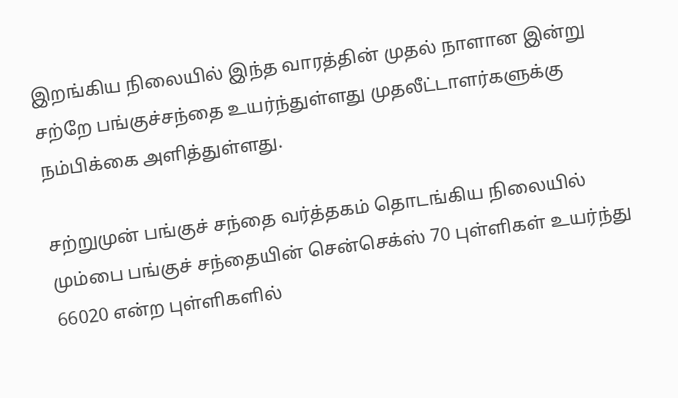இறங்கிய நிலையில் இந்த வாரத்தின் முதல் நாளான இன்று சற்றே பங்குச்சந்தை உயர்ந்துள்ளது முதலீட்டாளர்களுக்கு நம்பிக்கை அளித்துள்ளது.

சற்றுமுன் பங்குச் சந்தை வர்த்தகம் தொடங்கிய நிலையில் மும்பை பங்குச் சந்தையின் சென்செக்ஸ் 70 புள்ளிகள் உயர்ந்து 66020 என்ற புள்ளிகளில்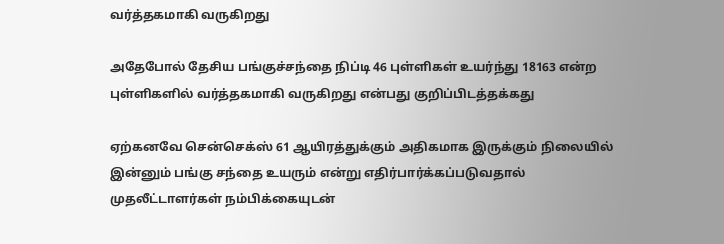வர்த்தகமாகி வருகிறது

அதேபோல் தேசிய பங்குச்சந்தை நிப்டி 46 புள்ளிகள் உயர்ந்து 18163 என்ற புள்ளிகளில் வர்த்தகமாகி வருகிறது என்பது குறிப்பிடத்தக்கது

ஏற்கனவே சென்செக்ஸ் 61 ஆயிரத்துக்கும் அதிகமாக இருக்கும் நிலையில் இன்னும் பங்கு சந்தை உயரும் என்று எதிர்பார்க்கப்படுவதால் முதலீட்டாளர்கள் நம்பிக்கையுடன்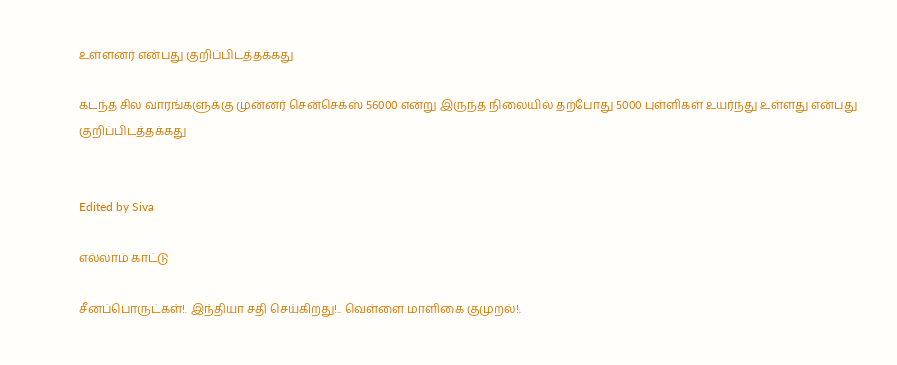உள்ளனர் என்பது குறிப்பிடத்தக்கது

கடந்த சில வாரங்களுக்கு முன்னர் சென்செக்ஸ் 56000 என்று இருந்த நிலையில் தற்போது 5000 புள்ளிகள் உயர்ந்து உள்ளது என்பது குறிப்பிடத்தக்கது


Edited by Siva

எல்லாம் காட்டு

சீனப்பொருட்கள்!. இந்தியா சதி செய்கிறது!.. வெள்ளை மாளிகை குமுறல்!.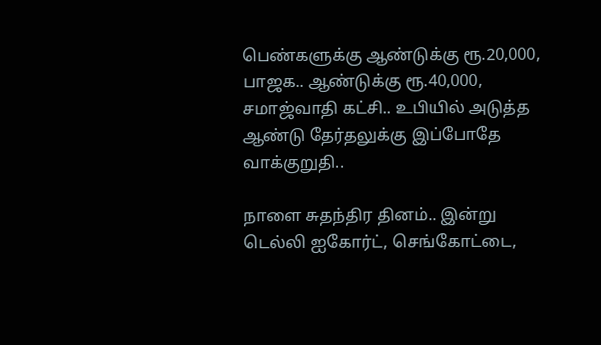பெண்களுக்கு ஆண்டுக்கு ரூ.20,000, பாஜக.. ஆண்டுக்கு ரூ.40,000, சமாஜ்வாதி கட்சி.. உபியில் அடுத்த ஆண்டு தேர்தலுக்கு இப்போதே வாக்குறுதி..

நாளை சுதந்திர தினம்.. இன்று டெல்லி ஐகோர்ட், செங்கோட்டை,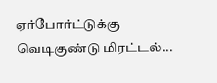ஏர்போர்ட்டுக்கு வெடிகுண்டு மிரட்டல்...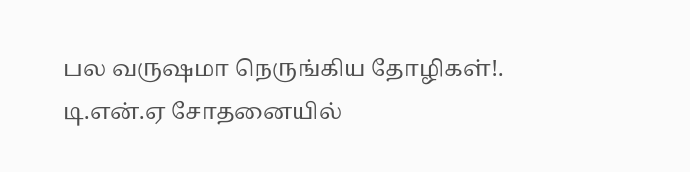பல வருஷமா நெருங்கிய தோழிகள்!. டி.என்.ஏ சோதனையில்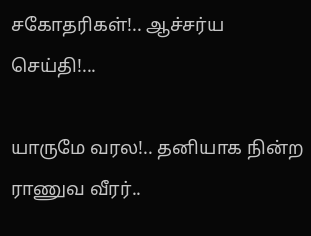சகோதரிகள்!.. ஆச்சர்ய செய்தி!...

யாருமே வரல!.. தனியாக நின்ற ராணுவ வீரர்..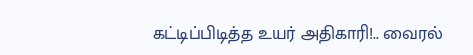கட்டிப்பிடித்த உயர் அதிகாரி!.. வைரல்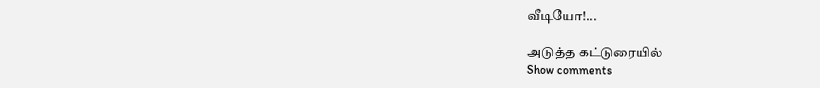வீடியோ!...

அடுத்த கட்டுரையில்
Show comments